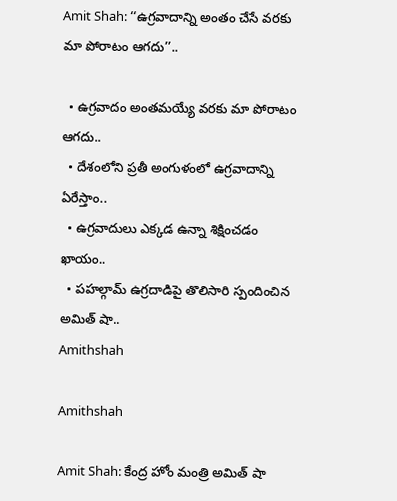Amit Shah: ‘‘ఉగ్రవాదాన్ని అంతం చేసే వరకు మా పోరాటం ఆగదు’’..

  • ఉగ్రవాదం అంతమయ్యే వరకు మా పోరాటం ఆగదు..
  • దేశంలోని ప్రతీ అంగుళంలో ఉగ్రవాదాన్ని ఏరేస్తాం..
  • ఉగ్రవాదులు ఎక్కడ ఉన్నా శిక్షించడం ఖాయం..
  • పహల్గామ్ ఉగ్రదాడిపై తొలిసారి స్పందించిన అమిత్ షా..
Amithshah

Amithshah

Amit Shah: కేంద్ర హోం మంత్రి అమిత్ షా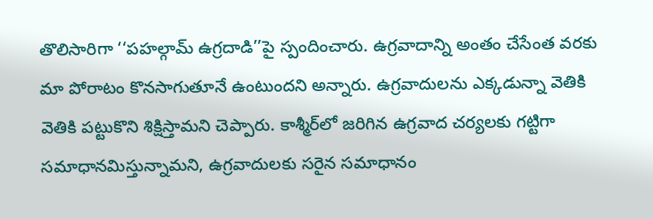తొలిసారిగా ‘‘పహల్గామ్ ఉగ్రదాడి’’పై స్పందించారు. ఉగ్రవాదాన్ని అంతం చేసేంత వరకు మా పోరాటం కొనసాగుతూనే ఉంటుందని అన్నారు. ఉగ్రవాదులను ఎక్కడున్నా వెతికి వెతికి పట్టుకొని శిక్షిస్తామని చెప్పారు. కాశ్మీర్‌లో జరిగిన ఉగ్రవాద చర్యలకు గట్టిగా సమాధానమిస్తున్నామని, ఉగ్రవాదులకు సరైన సమాధానం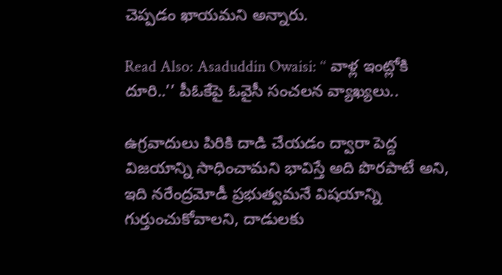చెప్పడం ఖాయమని అన్నారు.

Read Also: Asaduddin Owaisi: ‘‘ వాళ్ల ఇంట్లోకి దూరి..’’ పీఓకేపై ఓవైసీ సంచలన వ్యాఖ్యలు..

ఉగ్రవాదులు పిరికి దాడి చేయడం ద్వారా పెద్ద విజయాన్ని సాధించామని భావిస్తే అది పొరపాటే అని, ఇది నరేంద్రమోడీ ప్రభుత్వమనే విషయాన్ని గుర్తుంచుకోవాలని, దాడులకు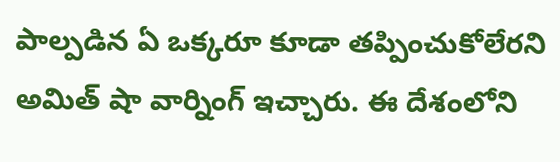పాల్పడిన ఏ ఒక్కరూ కూడా తప్పించుకోలేరని అమిత్ షా వార్నింగ్ ఇచ్చారు. ఈ దేశంలోని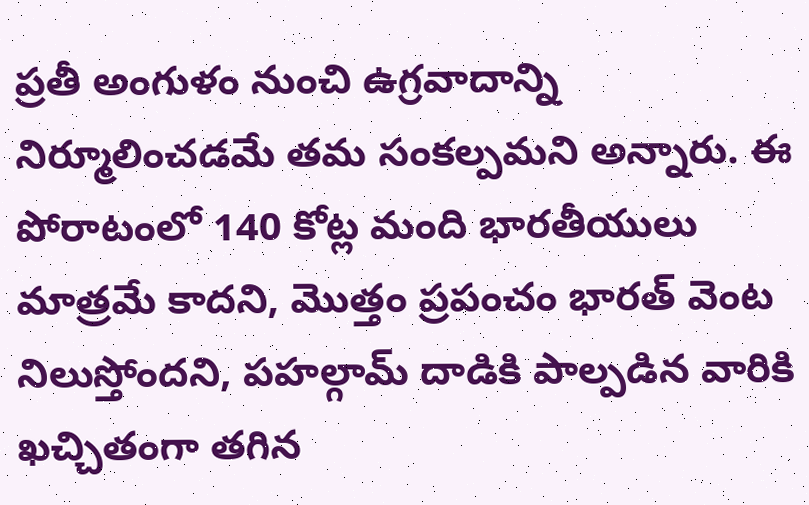ప్రతీ అంగుళం నుంచి ఉగ్రవాదాన్ని నిర్మూలించడమే తమ సంకల్పమని అన్నారు. ఈ పోరాటంలో 140 కోట్ల మంది భారతీయులు మాత్రమే కాదని, మొత్తం ప్రపంచం భారత్ వెంట నిలుస్తోందని, పహల్గామ్ దాడికి పాల్పడిన వారికి ఖచ్చితంగా తగిన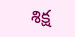శిక్ష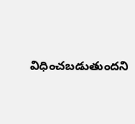విధించబడుతుందని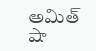అమిత్ షా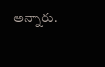అన్నారు.